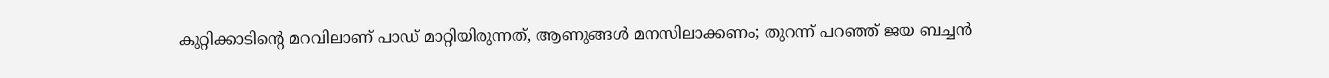കുറ്റിക്കാടിന്റെ മറവിലാണ് പാഡ് മാറ്റിയിരുന്നത്, ആണുങ്ങള്‍ മനസിലാക്കണം; തുറന്ന് പറഞ്ഞ് ജയ ബച്ചന്‍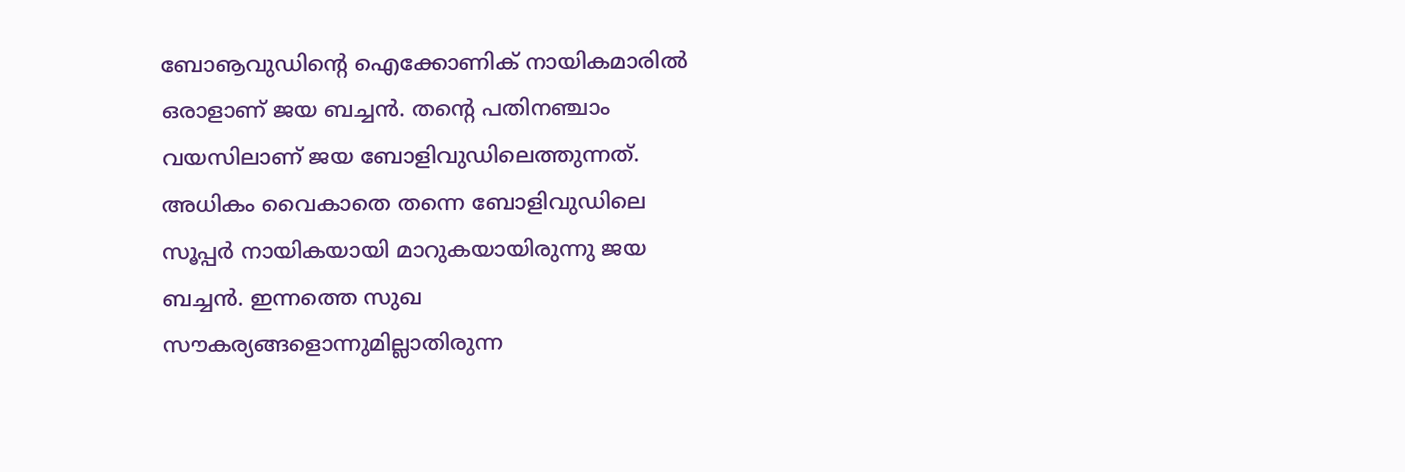ബോൡവുഡിന്റെ ഐക്കോണിക് നായികമാരില്‍ ഒരാളാണ് ജയ ബച്ചന്‍. തന്റെ പതിനഞ്ചാം വയസിലാണ് ജയ ബോളിവുഡിലെത്തുന്നത്. അധികം വൈകാതെ തന്നെ ബോളിവുഡിലെ സൂപ്പര്‍ നായികയായി മാറുകയായിരുന്നു ജയ ബച്ചന്‍. ഇന്നത്തെ സുഖ സൗകര്യങ്ങളൊന്നുമില്ലാതിരുന്ന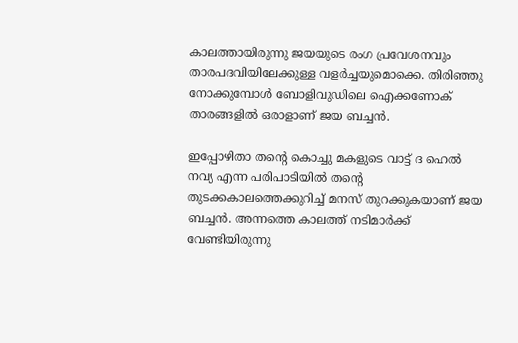കാലത്തായിരുന്നു ജയയുടെ രംഗ പ്രവേശനവും താരപദവിയിലേക്കുള്ള വളര്‍ച്ചയുമൊക്കെ. തിരിഞ്ഞു നോക്കുമ്പോള്‍ ബോളിവുഡിലെ ഐക്കണോക് താരങ്ങളില്‍ ഒരാളാണ് ജയ ബച്ചന്‍.

ഇപ്പോഴിതാ തന്റെ കൊച്ചു മകളുടെ വാട്ട് ദ ഹെല്‍ നവ്യ എന്ന പരിപാടിയില്‍ തന്റെ തുടക്കകാലത്തെക്കുറിച്ച് മനസ് തുറക്കുകയാണ് ജയ ബച്ചന്‍. അന്നത്തെ കാലത്ത് നടിമാര്‍ക്ക് വേണ്ടിയിരുന്നു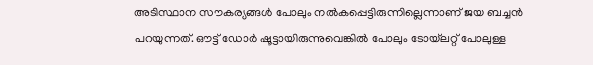അടിസ്ഥാന സൗകര്യങ്ങള്‍ പോലും നല്‍കപ്പെട്ടിരുന്നില്ലെന്നാണ് ജയ ബച്ചന്‍ പറയുന്നത്. ഔട്ട് ഡോര്‍ ഷൂട്ടായിരുന്നുവെങ്കില്‍ പോലും ടോയ്‌ലറ്റ് പോലുള്ള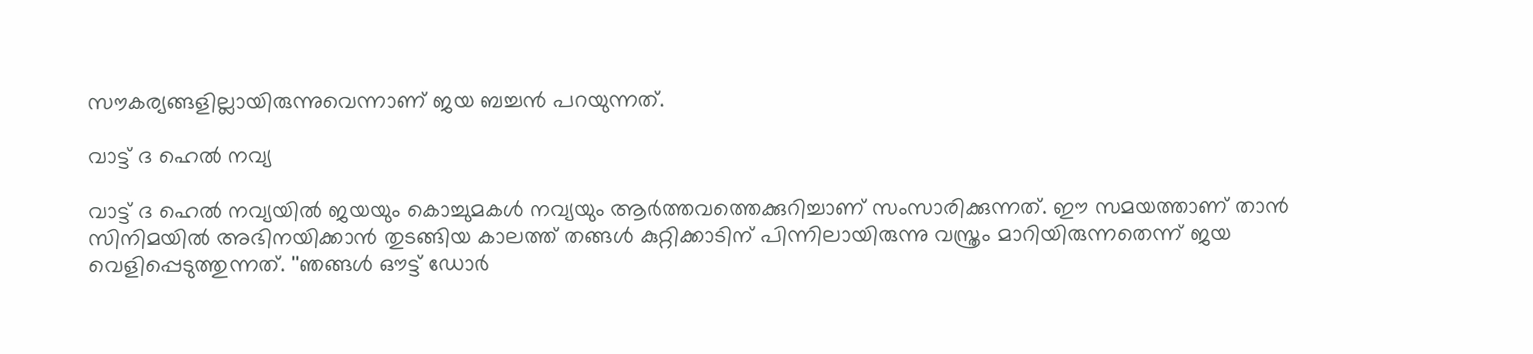സൗകര്യങ്ങളില്ലായിരുന്നുവെന്നാണ് ജയ ബച്ചന്‍ പറയുന്നത്.

വാട്ട് ദ ഹെല്‍ നവ്യ

വാട്ട് ദ ഹെല്‍ നവ്യയില്‍ ജയയും കൊച്ചുമകള്‍ നവ്യയും ആര്‍ത്തവത്തെക്കുറിച്ചാണ് സംസാരിക്കുന്നത്. ഈ സമയത്താണ് താന്‍ സിനിമയില്‍ അഭിനയിക്കാന്‍ തുടങ്ങിയ കാലത്ത് തങ്ങള്‍ കുറ്റിക്കാടിന് പിന്നിലായിരുന്നു വസ്ത്രം മാറിയിരുന്നതെന്ന് ജയ വെളിപ്പെടുത്തുന്നത്. ''ഞങ്ങള്‍ ഔട്ട് ഡോര്‍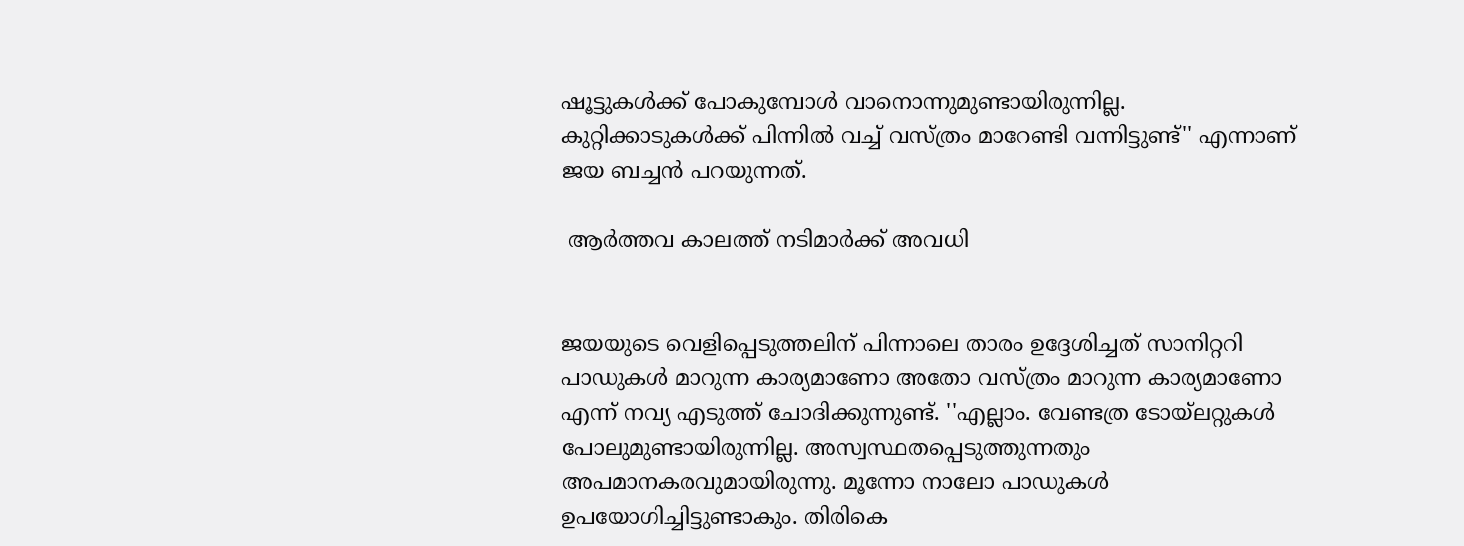ഷൂട്ടുകള്‍ക്ക് പോകുമ്പോള്‍ വാനൊന്നുമുണ്ടായിരുന്നില്ല. കുറ്റിക്കാടുകള്‍ക്ക് പിന്നില്‍ വച്ച് വസ്ത്രം മാറേണ്ടി വന്നിട്ടുണ്ട്'' എന്നാണ് ജയ ബച്ചന്‍ പറയുന്നത്.

 ആര്‍ത്തവ കാലത്ത് നടിമാര്‍ക്ക് അവധി


ജയയുടെ വെളിപ്പെടുത്തലിന് പിന്നാലെ താരം ഉദ്ദേശിച്ചത് സാനിറ്ററി പാഡുകള്‍ മാറുന്ന കാര്യമാണോ അതോ വസ്ത്രം മാറുന്ന കാര്യമാണോ എന്ന് നവ്യ എടുത്ത് ചോദിക്കുന്നുണ്ട്. ''എല്ലാം. വേണ്ടത്ര ടോയ്‌ലറ്റുകള്‍ പോലുമുണ്ടായിരുന്നില്ല. അസ്വസ്ഥതപ്പെടുത്തുന്നതും അപമാനകരവുമായിരുന്നു. മൂന്നോ നാലോ പാഡുകള്‍ ഉപയോഗിച്ചിട്ടുണ്ടാകും. തിരികെ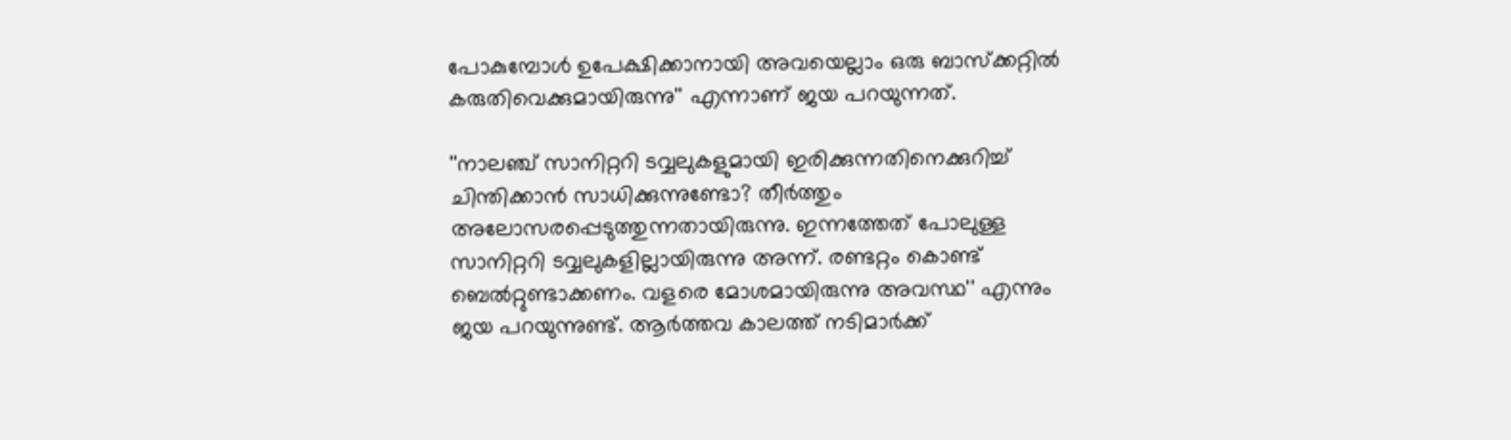പോകുമ്പോള്‍ ഉപേക്ഷിക്കാനായി അവയെല്ലാം ഒരു ബാസ്‌ക്കറ്റില്‍ കരുതിവെക്കുമായിരുന്നു'' എന്നാണ് ജയ പറയുന്നത്.

''നാലഞ്ച് സാനിറ്ററി ടവ്വലുകളുമായി ഇരിക്കുന്നതിനെക്കുറിച്ച് ചിന്തിക്കാന്‍ സാധിക്കുന്നുണ്ടോ? തീര്‍ത്തും അലോസരപ്പെടുത്തുന്നതായിരുന്നു. ഇന്നത്തേത് പോലുള്ള സാനിറ്ററി ടവ്വലുകളില്ലായിരുന്നു അന്ന്. രണ്ടറ്റം കൊണ്ട് ബെല്‍റ്റുണ്ടാക്കണം. വളരെ മോശമായിരുന്നു അവസ്ഥ'' എന്നും ജയ പറയുന്നുണ്ട്. ആര്‍ത്തവ കാലത്ത് നടിമാര്‍ക്ക്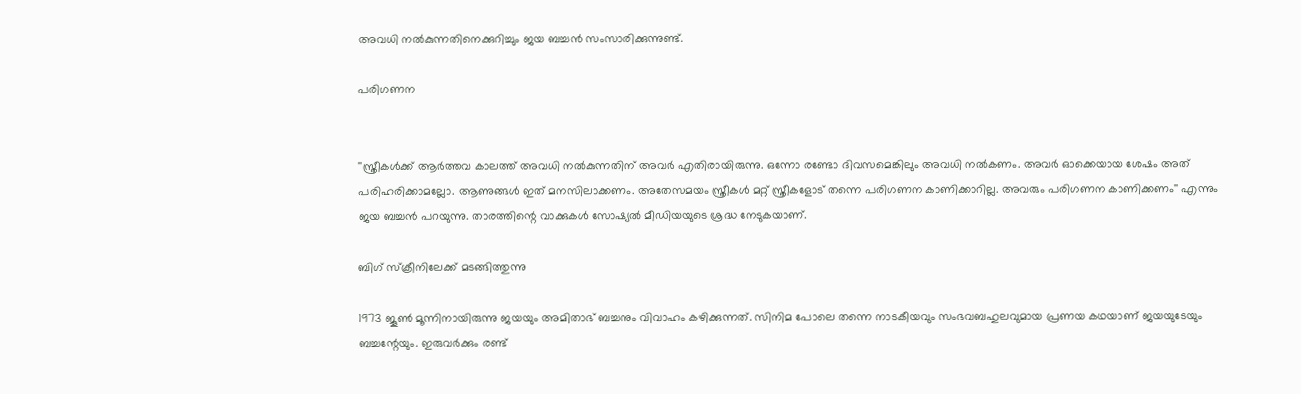അവധി നല്‍കുന്നതിനെക്കുറിച്ചും ജയ ബച്ചന്‍ സംസാരിക്കുന്നുണ്ട്.

പരിഗണന


''സ്ത്രീകള്‍ക്ക് ആര്‍ത്തവ കാലത്ത് അവധി നല്‍കുന്നതിന് അവര്‍ എതിരായിരുന്നു. ഒന്നോ രണ്ടോ ദിവസമെങ്കിലും അവധി നല്‍കണം. അവര്‍ ഓക്കെയായ ശേഷം അത് പരിഹരിക്കാമല്ലോ. ആണുങ്ങള്‍ ഇത് മനസിലാക്കണം. അതേസമയം സ്ത്രീകള്‍ മറ്റ് സ്ത്രീകളോട് തന്നെ പരിഗണന കാണിക്കാറില്ല. അവരും പരിഗണന കാണിക്കണം'' എന്നും ജയ ബച്ചന്‍ പറയുന്നു. താരത്തിന്റെ വാക്കുകള്‍ സോഷ്യല്‍ മീഡിയയുടെ ശ്രദ്ധ നേടുകയാണ്.

ബിഗ് സ്‌ക്രീനിലേക്ക് മടങ്ങിത്തുന്നു

1973 ജൂണ്‍ മൂന്നിനായിരുന്നു ജയയും അമിതാഭ് ബച്ചനും വിവാഹം കഴിക്കുന്നത്. സിനിമ പോലെ തന്നെ നാടകീയവും സംഭവബഹുലവുമായ പ്രണയ കഥയാണ് ജയയുടേയും ബച്ചന്റേയും. ഇരുവര്‍ക്കും രണ്ട്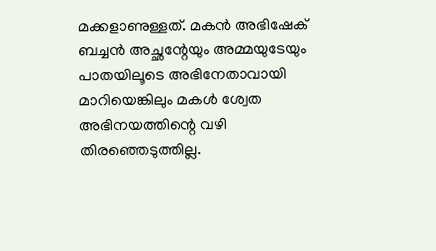മക്കളാണുള്ളത്. മകന്‍ അഭിഷേക് ബച്ചന്‍ അച്ഛന്റേയും അമ്മയുടേയും പാതയിലൂടെ അഭിനേതാവായി മാറിയെങ്കിലും മകള്‍ ശ്വേത അഭിനയത്തിന്റെ വഴി തിരഞ്ഞെടുത്തില്ല.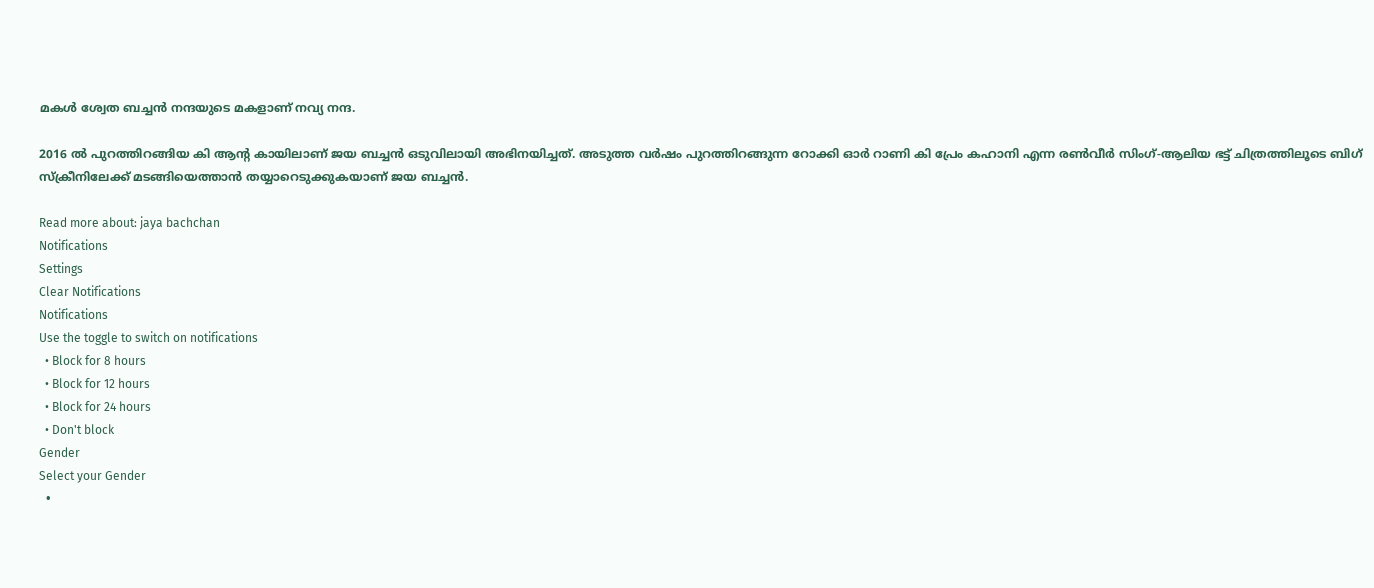മകള്‍ ശ്വേത ബച്ചന്‍ നന്ദയുടെ മകളാണ് നവ്യ നന്ദ.

2016 ല്‍ പുറത്തിറങ്ങിയ കി ആന്റ കായിലാണ് ജയ ബച്ചന്‍ ഒടുവിലായി അഭിനയിച്ചത്. അടുത്ത വര്‍ഷം പുറത്തിറങ്ങുന്ന റോക്കി ഓര്‍ റാണി കി പ്രേം കഹാനി എന്ന രണ്‍വീര്‍ സിംഗ്-ആലിയ ഭട്ട് ചിത്രത്തിലൂടെ ബിഗ് സ്‌ക്രീനിലേക്ക് മടങ്ങിയെത്താന്‍ തയ്യാറെടുക്കുകയാണ് ജയ ബച്ചന്‍.

Read more about: jaya bachchan
Notifications
Settings
Clear Notifications
Notifications
Use the toggle to switch on notifications
  • Block for 8 hours
  • Block for 12 hours
  • Block for 24 hours
  • Don't block
Gender
Select your Gender
  •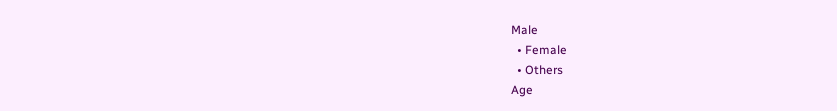Male
  • Female
  • Others
Age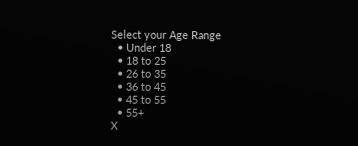Select your Age Range
  • Under 18
  • 18 to 25
  • 26 to 35
  • 36 to 45
  • 45 to 55
  • 55+
X